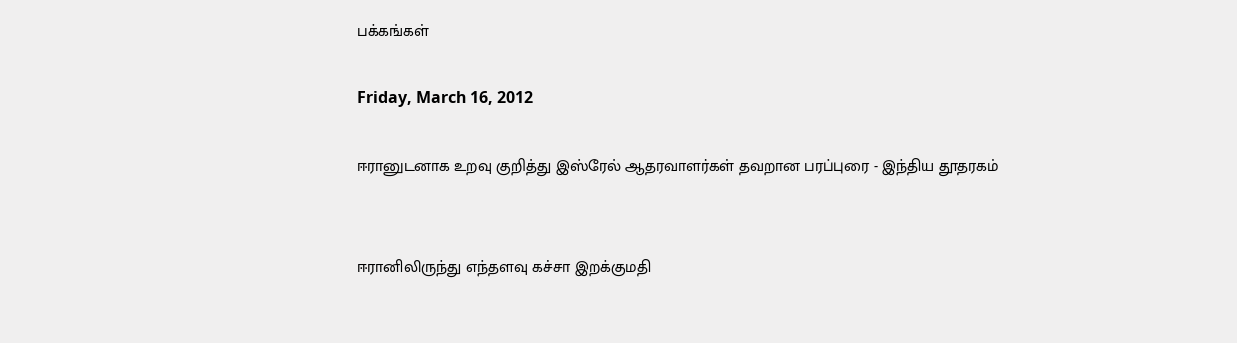பக்கங்கள்

Friday, March 16, 2012

ஈரானுடனாக உறவு குறித்து இஸ்ரேல் ஆதரவாளர்கள் தவறான பரப்புரை - இந்திய தூதரகம்


ஈரானிலிருந்து எந்தளவு கச்சா இறக்குமதி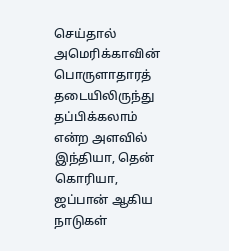செய்தால் அமெரிக்காவின் பொருளாதாரத் தடையிலிருந்து தப்பிக்கலாம் என்ற அளவில் இந்தியா, தென் கொரியா, ஜப்பான் ஆகிய நாடுகள்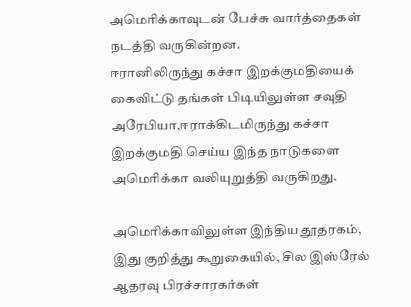அமெரிக்காவுடன் பேச்சு வார்த்தைகள் நடத்தி வருகின்றன.
ஈரானிலிருந்து கச்சா இறக்குமதியைக் கைவிட்டு தங்கள் பிடியிலுள்ள சவுதி அரேபியா,ஈராக்கிடமிருந்து கச்சா இறக்குமதி செய்ய இந்த நாடுகளை அமெரிக்கா வலியுறுத்தி வருகிறது.

அமெரிக்காவிலுள்ள இந்திய தூதரகம், இது குறித்து கூறுகையில், சில இஸ்ரேல் ஆதரவு பிரச்சாரகர்கள்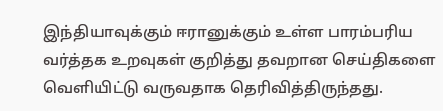இந்தியாவுக்கும் ஈரானுக்கும் உள்ள பாரம்பரிய வர்த்தக உறவுகள் குறித்து தவறான செய்திகளை வெளியிட்டு வருவதாக தெரிவித்திருந்தது.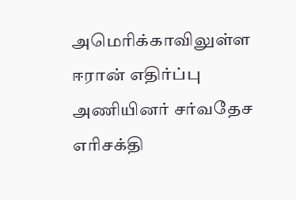அமெரிக்காவிலுள்ள ஈரான் எதிர்ப்பு அணியினர் சர்வதேச எரிசக்தி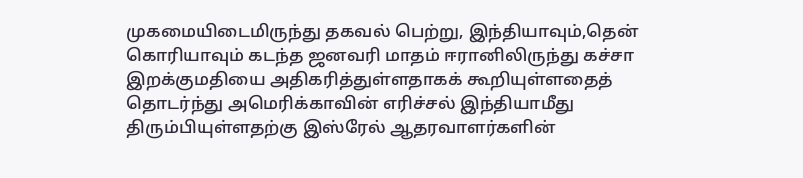முகமையிடைமிருந்து தகவல் பெற்று, இந்தியாவும்,தென் கொரியாவும் கடந்த ஜனவரி மாதம் ஈரானிலிருந்து கச்சா இறக்குமதியை அதிகரித்துள்ளதாகக் கூறியுள்ளதைத் தொடர்ந்து அமெரிக்காவின் எரிச்சல் இந்தியாமீது திரும்பியுள்ளதற்கு இஸ்ரேல் ஆதரவாளர்களின்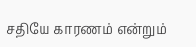சதியே காரணம் என்றும்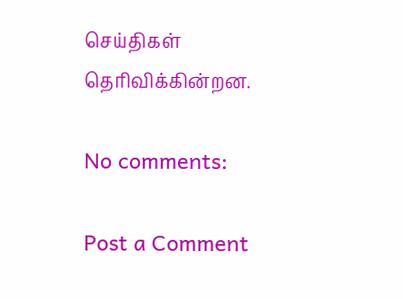செய்திகள் தெரிவிக்கின்றன.

No comments:

Post a Comment